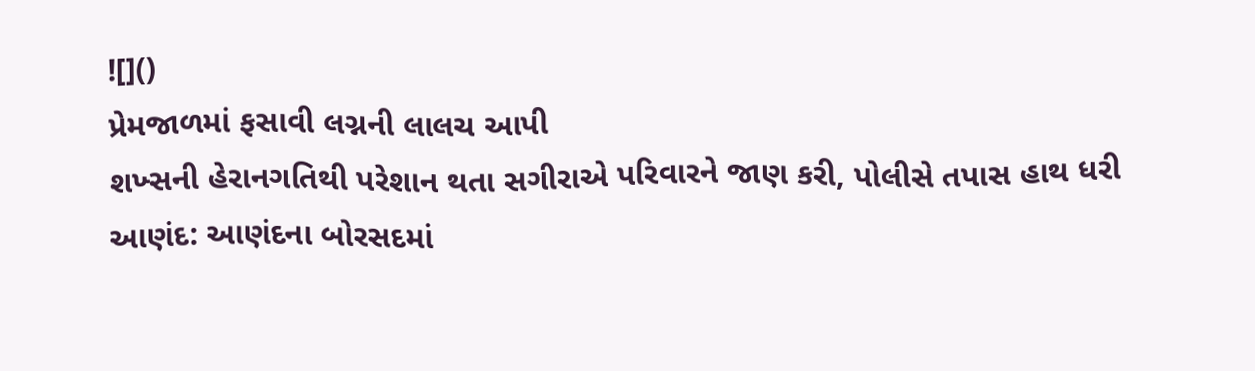![]()
પ્રેમજાળમાં ફસાવી લગ્નની લાલચ આપી
શખ્સની હેરાનગતિથી પરેશાન થતા સગીરાએ પરિવારને જાણ કરી, પોલીસે તપાસ હાથ ધરી
આણંદ: આણંદના બોરસદમાં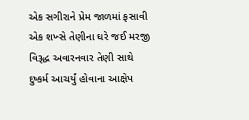એક સગીરાને પ્રેમ જાળમાં ફસાવી એક શખ્સે તેણીના ઘરે જઈ મરજી વિરૂદ્ધ અવારનવાર તેણી સાથે દુષ્કર્મ આચર્યું હોવાના આક્ષેપ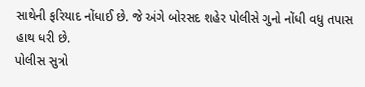સાથેની ફરિયાદ નોંધાઈ છે. જે અંગે બોરસદ શહેર પોલીસે ગુનો નોંધી વધુ તપાસ હાથ ધરી છે.
પોલીસ સુત્રો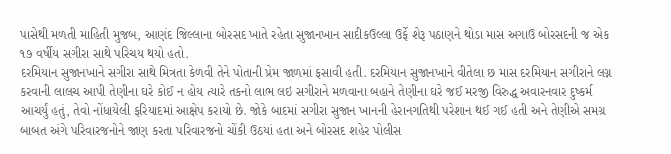પાસેથી મળતી માહિતી મુજબ, આણંદ જિલ્લાના બોરસદ ખાતે રહેતા સુજાનખાન સાદીકઉલ્લા ઉર્ફે શેરૂ પઠાણને થોડા માસ અગાઉ બોરસદની જ એક ૧૭ વર્ષીય સગીરા સાથે પરિચય થયો હતો.
દરમિયાન સુજાનખાને સગીરા સાથે મિત્રતા કેળવી તેને પોતાની પ્રેમ જાળમાં ફસાવી હતી. દરમિયાન સુજાનખાને વીતેલા છ માસ દરમિયાન સગીરાને લગ્ન કરવાની લાલચ આપી તેણીના ઘરે કોઈ ન હોય ત્યારે તકનો લાભ લઇ સગીરાને મળવાના બહાને તેણીના ઘરે જઈ મરજી વિરુદ્ધ અવારનવાર દુષ્કર્મ આચર્યું હતું, તેવો નોંધાયેલી ફરિયાદમાં આક્ષેપ કરાયો છે. જોકે બાદમાં સગીરા સુજાન ખાનની હેરાનગતિથી પરેશાન થઈ ગઈ હતી અને તેણીએ સમગ્ર બાબત અંગે પરિવારજનોને જાણ કરતા પરિવારજનો ચોંકી ઉઠયાં હતા અને બોરસદ શહેર પોલીસ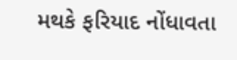મથકે ફરિયાદ નોંધાવતા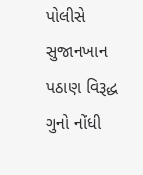પોલીસે સુજાનખાન પઠાણ વિરૂદ્ધ ગુનો નોંધી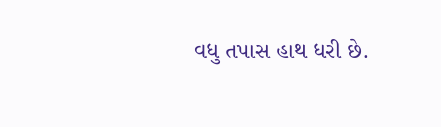વધુ તપાસ હાથ ધરી છે.